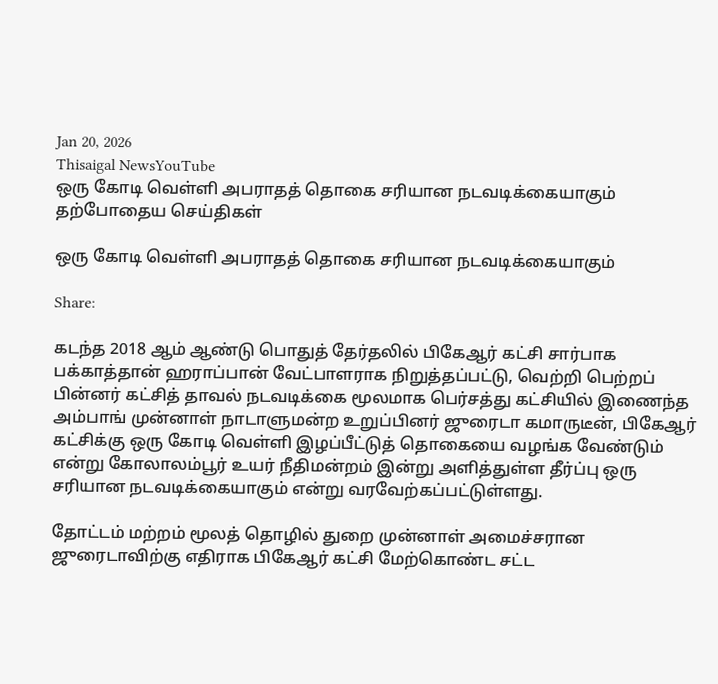Jan 20, 2026
Thisaigal NewsYouTube
ஒரு கோடி வெள்ளி அபராதத் தொகை சரியான நடவடிக்கையாகும்
தற்போதைய செய்திகள்

ஒரு கோடி வெள்ளி அபராதத் தொகை சரியான நடவடிக்கையாகும்

Share:

கடந்த 2018 ஆம் ஆண்டு பொதுத் தேர்தலில் பிகேஆர் கட்சி சார்பாக பக்காத்தான் ஹராப்பான் வேட்பாளராக நிறுத்தப்பட்டு, வெற்றி பெற்றப் பின்னர் கட்சித் தாவல் நடவடிக்கை மூலமாக பெர்சத்து கட்சியில் இணைந்த அம்பாங் முன்னாள் நாடாளுமன்ற உறுப்பினர் ஜுரைடா கமாருடீன், பிகேஆர் கட்சிக்கு ஒரு கோடி வெள்ளி இழப்பீட்டுத் தொகையை வழங்க வேண்டும் என்று கோலாலம்பூர் உயர் நீதிமன்றம் இன்று அளித்துள்ள தீர்ப்பு ஒரு சரியான நடவடிக்கையாகும் என்று வரவேற்கப்பட்டுள்ளது.

தோட்டம் மற்றம் மூலத் தொழில் துறை முன்னாள் அமைச்சரான ஜுரைடாவிற்கு எதிராக பிகேஆர் கட்சி மேற்கொண்ட சட்ட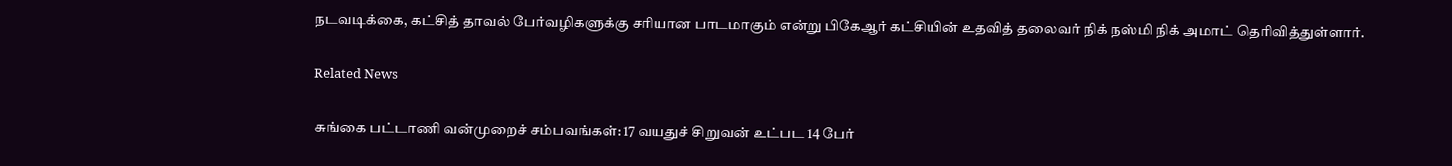நடவடிக்கை, கட்சித் தாவல் பேர்வழிகளுக்கு சரியான பாடமாகும் என்று பிகேஆர் கட்சியின் உதவித் தலைவர் நிக் நஸ்மி நிக் அமாட் தெரிவித்துள்ளார்.

Related News

சுங்கை பட்டாணி வன்முறைச் சம்பவங்கள்: 17 வயதுச் சிறுவன் உட்பட 14 பேர்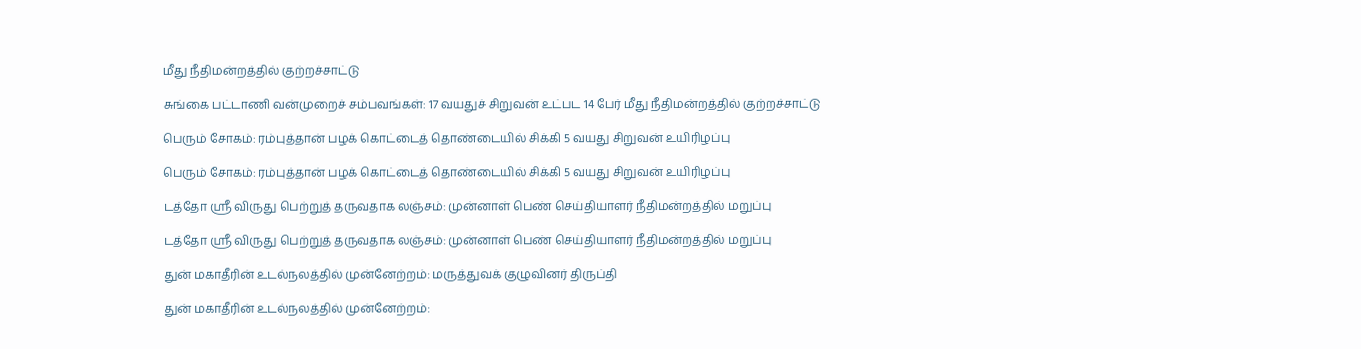மீது நீதிமன்றத்தில் குற்றச்சாட்டு

சுங்கை பட்டாணி வன்முறைச் சம்பவங்கள்: 17 வயதுச் சிறுவன் உட்பட 14 பேர் மீது நீதிமன்றத்தில் குற்றச்சாட்டு

பெரும் சோகம்: ரம்புத்தான் பழக் கொட்டைத் தொண்டையில் சிக்கி 5 வயது சிறுவன் உயிரிழப்பு

பெரும் சோகம்: ரம்புத்தான் பழக் கொட்டைத் தொண்டையில் சிக்கி 5 வயது சிறுவன் உயிரிழப்பு

டத்தோ ஸ்ரீ விருது பெற்றுத் தருவதாக லஞ்சம்: முன்னாள் பெண் செய்தியாளர் நீதிமன்றத்தில் மறுப்பு

டத்தோ ஸ்ரீ விருது பெற்றுத் தருவதாக லஞ்சம்: முன்னாள் பெண் செய்தியாளர் நீதிமன்றத்தில் மறுப்பு

துன் மகாதீரின் உடல்நலத்தில் முன்னேற்றம்: மருத்துவக் குழுவினர் திருப்தி

துன் மகாதீரின் உடல்நலத்தில் முன்னேற்றம்: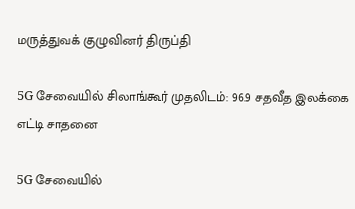மருத்துவக் குழுவினர் திருப்தி

5G சேவையில் சிலாங்கூர் முதலிடம்: 96.9 சதவீத இலக்கை எட்டி சாதனை

5G சேவையில்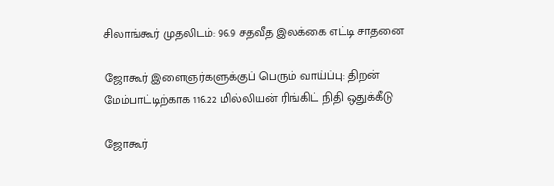சிலாங்கூர் முதலிடம்: 96.9 சதவீத இலக்கை எட்டி சாதனை

ஜோகூர் இளைஞர்களுக்குப் பெரும் வாய்ப்பு: திறன் மேம்பாட்டிற்காக 116.22 மில்லியன் ரிங்கிட் நிதி ஒதுக்கீடு

ஜோகூர்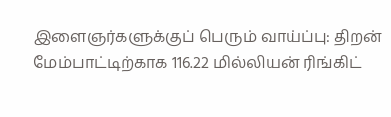இளைஞர்களுக்குப் பெரும் வாய்ப்பு: திறன் மேம்பாட்டிற்காக 116.22 மில்லியன் ரிங்கிட்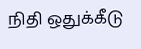நிதி ஒதுக்கீடு